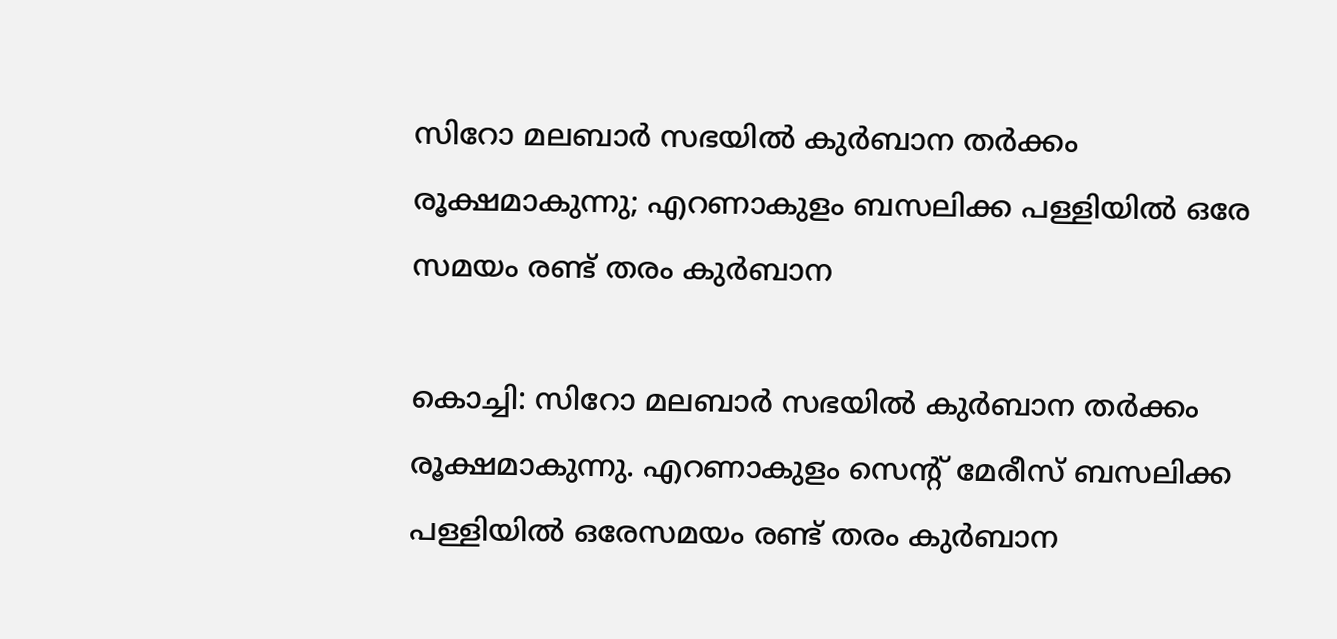സിറോ മലബാർ സഭയിൽ കുർബാന തർക്കം രൂക്ഷമാകുന്നു; എറണാകുളം ബസലിക്ക പള്ളിയില്‍ ഒരേ സമയം രണ്ട് തരം കുർബാന

കൊച്ചി: സിറോ മലബാർ സഭയിൽ കുർബാന തർക്കം രൂക്ഷമാകുന്നു. എറണാകുളം സെന്റ് മേരീസ് ബസലിക്ക പള്ളിയിൽ ഒരേസമയം രണ്ട് തരം കുർബാന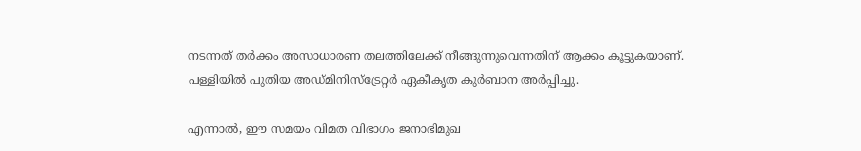നടന്നത് തർക്കം അസാധാരണ തലത്തിലേക്ക് നീങ്ങുന്നുവെന്നതിന് ആക്കം കൂട്ടുകയാണ്. പള്ളിയിൽ പുതിയ അഡ്മിനിസ്‌ട്രേറ്റർ ഏകീകൃത കുർബാന അർപ്പിച്ചു.

എന്നാൽ, ഈ സമയം വിമത വിഭാഗം ജനാഭിമുഖ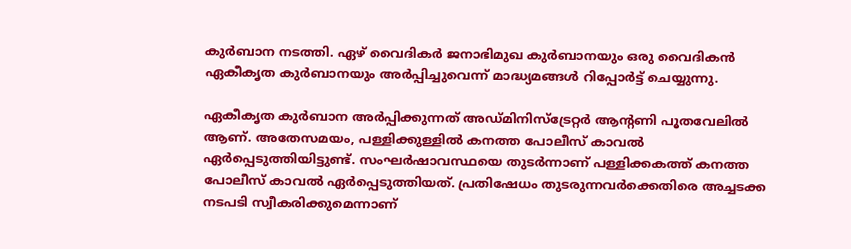കുർബാന നടത്തി. ഏഴ് വൈദികർ ജനാഭിമുഖ കുർബാനയും ഒരു വൈദികൻ ഏകീകൃത കുർബാനയും അർപ്പിച്ചുവെന്ന് മാദ്ധ്യമങ്ങൾ റിപ്പോർട്ട് ചെയ്യുന്നു.

ഏകീകൃത കുർബാന അർപ്പിക്കുന്നത് അഡ്മിനിസ്ട്രേറ്റർ ആന്റണി പൂതവേലിൽ ആണ്. അതേസമയം, പള്ളിക്കുള്ളിൽ കനത്ത പോലീസ് കാവൽ ഏർപ്പെടുത്തിയിട്ടുണ്ട്. സംഘർഷാവസ്ഥയെ തുടർന്നാണ് പള്ളിക്കകത്ത് കനത്ത പോലീസ് കാവൽ ഏർപ്പെടുത്തിയത്. പ്രതിഷേധം തുടരുന്നവർക്കെതിരെ അച്ചടക്ക നടപടി സ്വീകരിക്കുമെന്നാണ്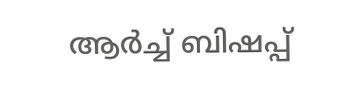ആർച്ച് ബിഷപ്പ്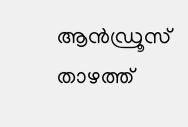ആൻഡ്രൂസ് താഴത്ത്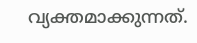വ്യക്തമാക്കുന്നത്.